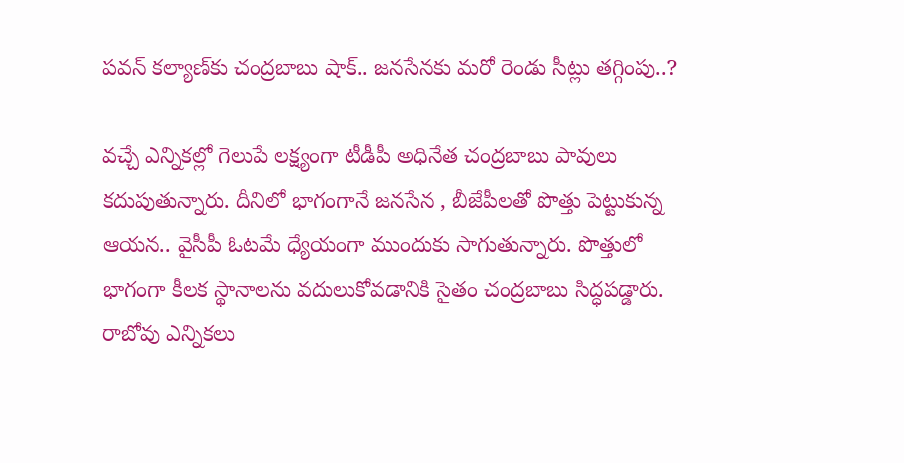పవన్ కల్యాణ్‌కు చంద్రబాబు షాక్.. జనసేనకు మరో రెండు సీట్లు తగ్గింపు..?

వచ్చే ఎన్నికల్లో గెలుపే లక్ష్యంగా టీడీపీ అధినేత చంద్రబాబు పావులు కదుపుతున్నారు. దీనిలో భాగంగానే జనసేన , బీజేపీలతో పొత్తు పెట్టుకున్న ఆయన.. వైసీపీ ఓటమే ధ్యేయంగా ముందుకు సాగుతున్నారు. పొత్తులో భాగంగా కీలక స్థానాలను వదులుకోవడానికి సైతం చంద్రబాబు సిద్ధపడ్డారు. రాబోవు ఎన్నికలు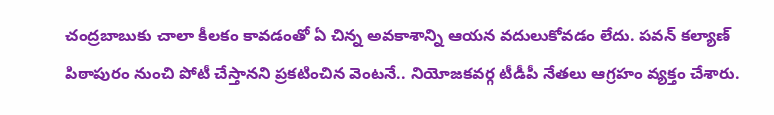చంద్రబాబుకు చాలా కీలకం కావడంతో ఏ చిన్న అవకాశాన్ని ఆయన వదులుకోవడం లేదు. పవన్ కల్యాణ్ పిఠాపురం నుంచి పోటీ చేస్తానని ప్రకటించిన వెంటనే.. నియోజకవర్గ టీడీపీ నేతలు ఆగ్రహం వ్యక్తం చేశారు.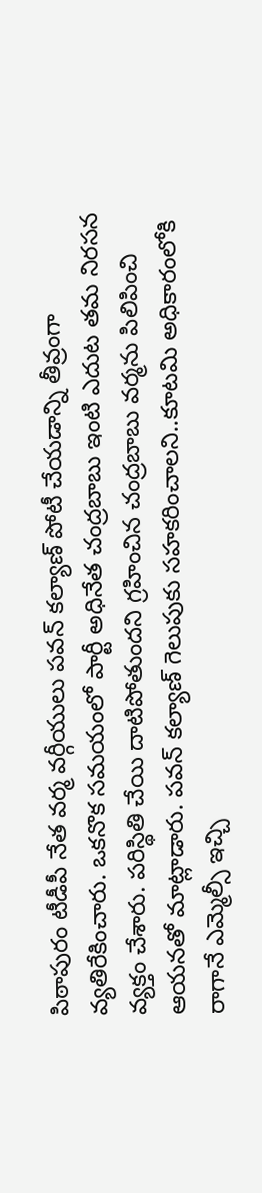పిఠాపురం టీడీపీ నేత వర్మ వర్గీయులు పవన్ కల్యాణ్ పోటీ చేయడాన్ని తీవ్రంగా వ్యతిరేకించారు. ఒకనొక సమయంలో పార్టీ అధినేత చంద్రబాబు ఇంటి ఎదుట తమ నిరసన వ్యక్తం చేశారు. పరిస్థితి చేయి దాటిపోతుందని గ్రహించిన చంద్రబాబు వర్మను పిలిపించి ఆయనతో మాట్లాడారు. పవన్ కల్యాణ్ గెలుపుకు సహకరించాలని..కూటమి అధికారంలోకి రాగానే ఎమ్మెల్సీ ఇచ్చి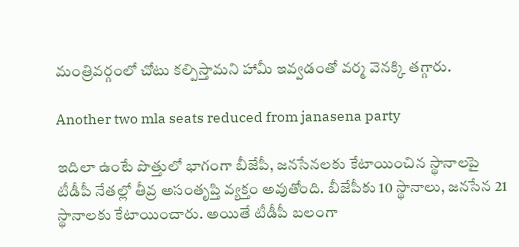మంత్రివర్గంలో చోటు కల్పిస్తామని హామీ ఇవ్వడంతో వర్మ వెనక్కి తగ్గారు.

Another two mla seats reduced from janasena party

ఇదిలా ఉంటే పొత్తులో భాగంగా బీజేపీ, జనసేనలకు కేటాయించిన స్థానాలపై టీడీపీ నేతల్లో తీవ్ర అసంతృప్తి వ్యక్తం అవుతోంది. బీజేపీకు 10 స్థానాలు, జనసేన 21 స్థానాలకు కేటాయించారు. అయితే టీడీపీ బలంగా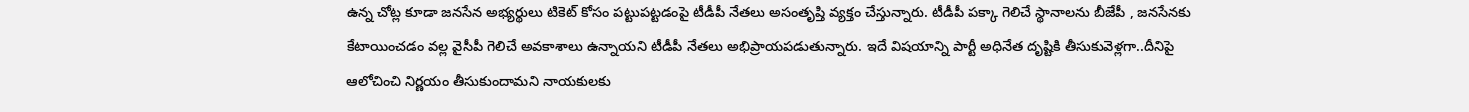ఉన్న చోట్ల కూడా జనసేన అభ్యర్థులు టికెట్ కోసం పట్టుపట్టడంపై టీడీపీ నేతలు అసంతృప్తి వ్యక్తం చేస్తున్నారు. టీడీపీ పక్కా గెలిచే స్థానాలను బీజేపీ , జనసేనకు కేటాయించడం వల్ల వైసీపీ గెలిచే అవకాశాలు ఉన్నాయని టీడీపీ నేతలు అభిప్రాయపడుతున్నారు. ఇదే విషయాన్ని పార్టీ అధినేత దృష్టికి తీసుకువెళ్లగా..దీనిపై ఆలోచించి నిర్ణయం తీసుకుందామని నాయకులకు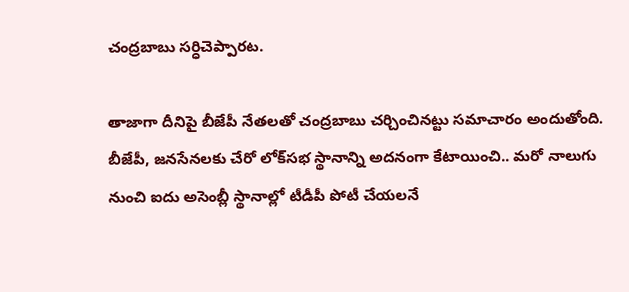చంద్రబాబు సర్ధిచెప్పారట.

తాజాగా దీనిపై బీజేపీ నేతలతో చంద్రబాబు చర్చించినట్టు సమాచారం అందుతోంది. బీజేపీ, జనసేనలకు చేరో లోక్‌సభ స్థానాన్ని అదనంగా కేటాయించి.. మరో నాలుగు నుంచి ఐదు అసెంబ్లీ స్థానాల్లో టీడీపీ పోటీ చేయలనే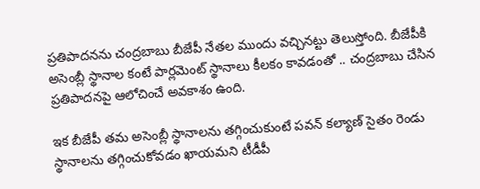ప్రతిపాదనను చంద్రబాబు బీజేపీ నేతల ముందు వచ్చినట్టు తెలుస్తోంది. బీజేపీకి అసెంబ్లీ స్థానాల కంటే పార్లమెంట్ స్థానాలు కీలకం కావడంతో .. చంద్రబాబు చేసిన ప్రతిపాదనపై ఆలోచించే అవకాశం ఉంది.

ఇక బీజేపీ తమ అసెంబ్లీ స్థానాలను తగ్గించుకుంటే పవన్ కల్యాణ్‌ సైతం రెండు స్థానాలను తగ్గించుకోవడం ఖాయమని టీడీపీ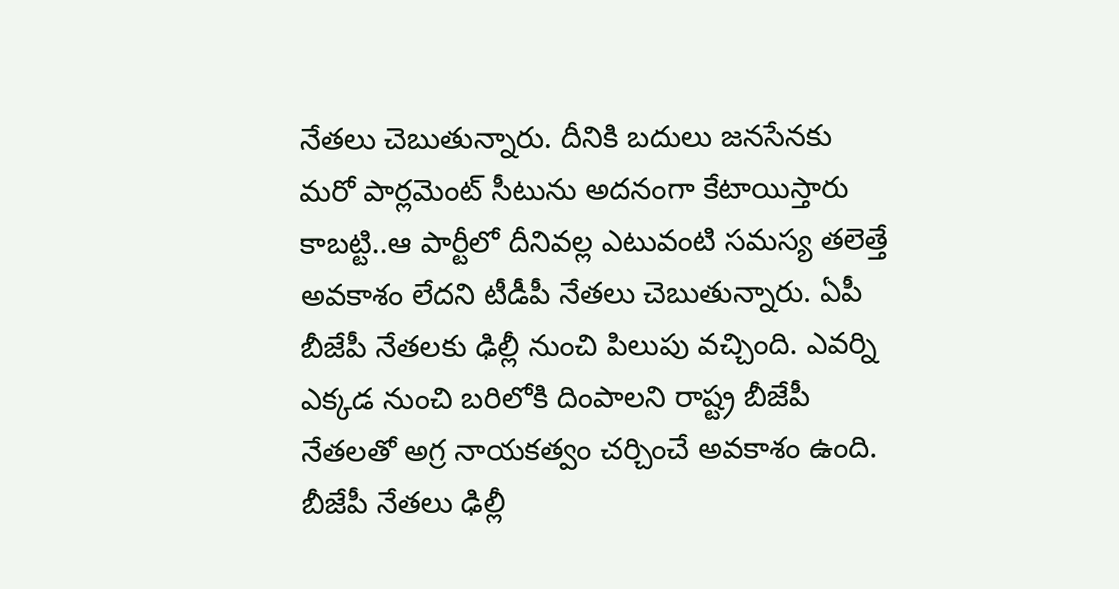నేతలు చెబుతున్నారు. దీనికి బదులు జనసేనకు మరో పార్లమెంట్ సీటును అదనంగా కేటాయిస్తారు కాబట్టి..ఆ పార్టీలో దీనివల్ల ఎటువంటి సమస్య తలెత్తే అవకాశం లేదని టీడీపీ నేతలు చెబుతున్నారు. ఏపీ బీజేపీ నేతలకు ఢిల్లీ నుంచి పిలుపు వచ్చింది. ఎవర్ని ఎక్కడ నుంచి బరిలోకి దింపాలని రాష్ట్ర బీజేపీ నేతలతో అగ్ర నాయకత్వం చర్చించే అవకాశం ఉంది. బీజేపీ నేతలు ఢిల్లీ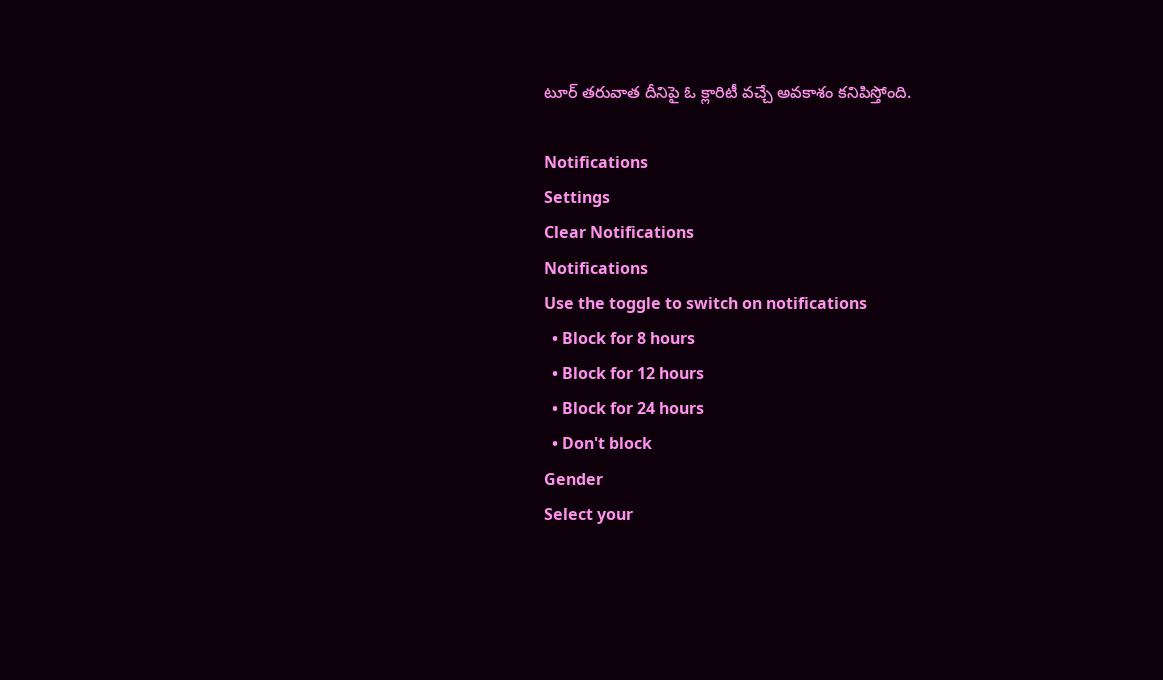టూర్ తరువాత దీనిపై ఓ క్లారిటీ వచ్చే అవకాశం కనిపిస్తోంది.

Notifications
Settings
Clear Notifications
Notifications
Use the toggle to switch on notifications
  • Block for 8 hours
  • Block for 12 hours
  • Block for 24 hours
  • Don't block
Gender
Select your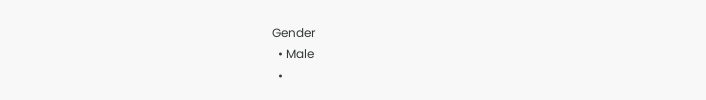Gender
  • Male
  •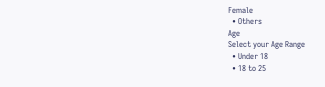Female
  • Others
Age
Select your Age Range
  • Under 18
  • 18 to 25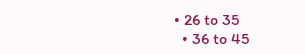• 26 to 35
  • 36 to 45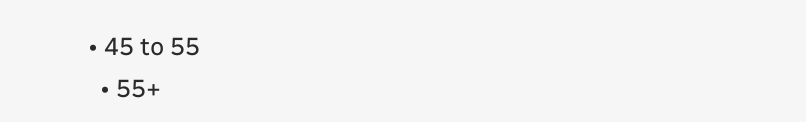• 45 to 55
  • 55+